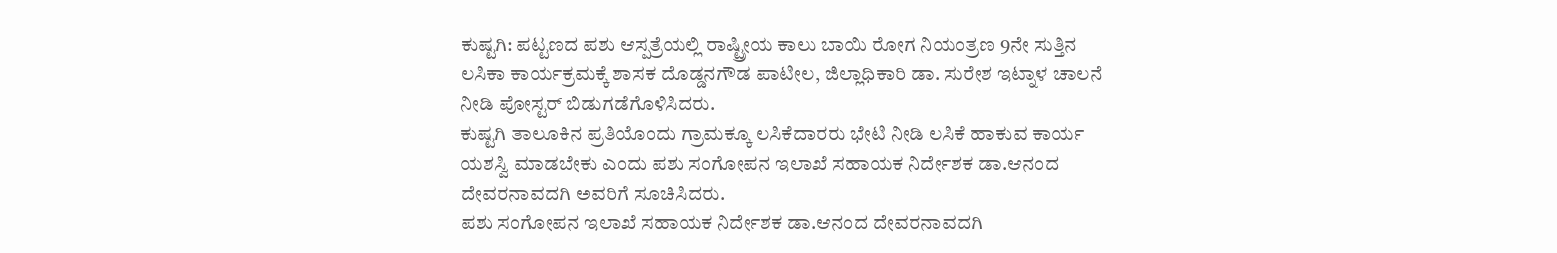ಕುಷ್ಟಗಿ: ಪಟ್ಟಣದ ಪಶು ಆಸ್ಪತ್ರೆಯಲ್ಲಿ ರಾಷ್ಟ್ರೀಯ ಕಾಲು ಬಾಯಿ ರೋಗ ನಿಯಂತ್ರಣ 9ನೇ ಸುತ್ತಿನ ಲಸಿಕಾ ಕಾರ್ಯಕ್ರಮಕ್ಕೆ ಶಾಸಕ ದೊಡ್ಡನಗೌಡ ಪಾಟೀಲ, ಜಿಲ್ಲಾಧಿಕಾರಿ ಡಾ. ಸುರೇಶ ಇಟ್ನಾಳ ಚಾಲನೆ ನೀಡಿ ಪೋಸ್ಟರ್ ಬಿಡುಗಡೆಗೊಳಿಸಿದರು.
ಕುಷ್ಟಗಿ ತಾಲೂಕಿನ ಪ್ರತಿಯೊಂದು ಗ್ರಾಮಕ್ಕೂ ಲಸಿಕೆದಾರರು ಭೇಟಿ ನೀಡಿ ಲಸಿಕೆ ಹಾಕುವ ಕಾರ್ಯ ಯಶಸ್ವಿ ಮಾಡಬೇಕು ಎಂದು ಪಶು ಸಂಗೋಪನ ಇಲಾಖೆ ಸಹಾಯಕ ನಿರ್ದೇಶಕ ಡಾ.ಆನಂದ ದೇವರನಾವದಗಿ ಅವರಿಗೆ ಸೂಚಿಸಿದರು.
ಪಶು ಸಂಗೋಪನ ಇಲಾಖೆ ಸಹಾಯಕ ನಿರ್ದೇಶಕ ಡಾ.ಆನಂದ ದೇವರನಾವದಗಿ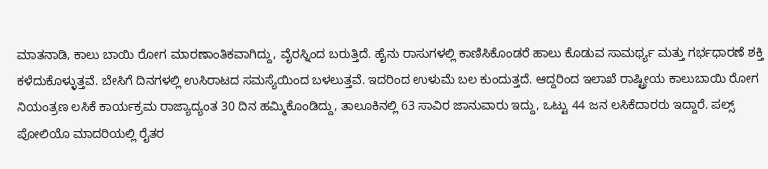ಮಾತನಾಡಿ, ಕಾಲು ಬಾಯಿ ರೋಗ ಮಾರಣಾಂತಿಕವಾಗಿದ್ದು, ವೈರಸ್ನಿಂದ ಬರುತ್ತಿದೆ. ಹೈನು ರಾಸುಗಳಲ್ಲಿ ಕಾಣಿಸಿಕೊಂಡರೆ ಹಾಲು ಕೊಡುವ ಸಾಮರ್ಥ್ಯ ಮತ್ತು ಗರ್ಭಧಾರಣೆ ಶಕ್ತಿ ಕಳೆದುಕೊಳ್ಳುತ್ತವೆ. ಬೇಸಿಗೆ ದಿನಗಳಲ್ಲಿ ಉಸಿರಾಟದ ಸಮಸ್ಯೆಯಿಂದ ಬಳಲುತ್ತವೆ. ಇದರಿಂದ ಉಳುಮೆ ಬಲ ಕುಂದುತ್ತದೆ. ಆದ್ದರಿಂದ ಇಲಾಖೆ ರಾಷ್ಟ್ರೀಯ ಕಾಲುಬಾಯಿ ರೋಗ ನಿಯಂತ್ರಣ ಲಸಿಕೆ ಕಾರ್ಯಕ್ರಮ ರಾಜ್ಯಾದ್ಯಂತ 30 ದಿನ ಹಮ್ಮಿಕೊಂಡಿದ್ದು, ತಾಲೂಕಿನಲ್ಲಿ 63 ಸಾವಿರ ಜಾನುವಾರು ಇದ್ದು, ಒಟ್ಟು 44 ಜನ ಲಸಿಕೆದಾರರು ಇದ್ದಾರೆ. ಪಲ್ಸ್ ಪೋಲಿಯೊ ಮಾದರಿಯಲ್ಲಿ ರೈತರ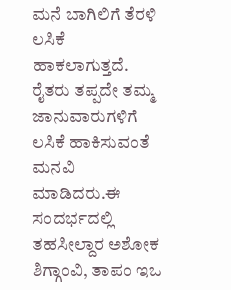ಮನೆ ಬಾಗಿಲಿಗೆ ತೆರಳಿ ಲಸಿಕೆ ಹಾಕಲಾಗುತ್ತದೆ. ರೈತರು ತಪ್ಪದೇ ತಮ್ಮ ಜಾನುವಾರುಗಳಿಗೆ ಲಸಿಕೆ ಹಾಕಿಸುವಂತೆ ಮನವಿ ಮಾಡಿದರು.ಈ ಸಂದರ್ಭದಲ್ಲಿ ತಹಸೀಲ್ದಾರ ಅಶೋಕ ಶಿಗ್ಗಾಂವಿ, ತಾಪಂ ಇಒ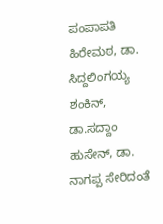ಪಂಪಾಪತಿ ಹಿರೇಮಠ, ಡಾ. ಸಿದ್ದಲಿಂಗಯ್ಯ ಶಂಕಿನ್, ಡಾ.ಸದ್ದಾಂ ಹುಸೇನ್, ಡಾ. ನಾಗಪ್ಪ ಸೇರಿದಂತೆ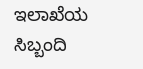ಇಲಾಖೆಯ ಸಿಬ್ಬಂದಿ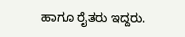ಹಾಗೂ ರೈತರು ಇದ್ದರು.